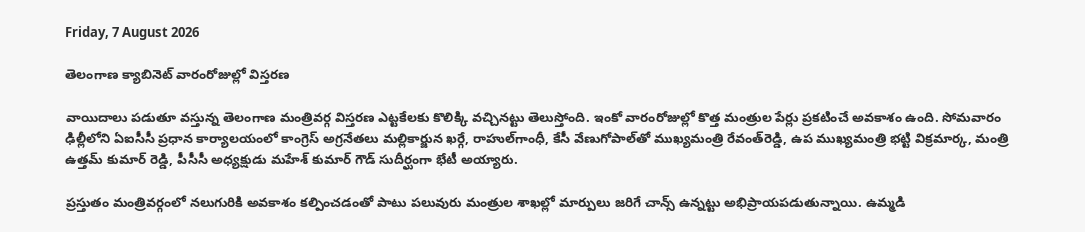Friday, 7 August 2026

తెలంగాణ క్యాబినెట్ వారంరోజుల్లో విస్తరణ

వాయిదాలు పడుతూ వస్తున్న తెలంగాణ మంత్రివర్గ విస్తరణ ఎట్టకేలకు కొలిక్కి వచ్చినట్టు తెలుస్తోంది. ఇంకో వారంరోజుల్లో కొత్త మంత్రుల పేర్లు ప్రకటించే అవకాశం ఉంది. సోమవారం ఢిల్లీలోని ఏఐసీసీ ప్రధాన కార్యాలయంలో కాంగ్రెస్‌ అగ్రనేతలు మల్లికార్జున ఖర్గే, రాహుల్‌గాంధీ, కేసీ వేణుగోపాల్‌తో ముఖ్యమంత్రి రేవంత్‌రెడ్డి, ఉప ముఖ్యమంత్రి భట్టి విక్రమార్క, మంత్రి ఉత్తమ్‌ కుమార్‌ రెడ్డి, పీసీసీ అధ్యక్షుడు మహేశ్‌ కుమార్‌ గౌడ్‌ సుదీర్ఘంగా భేటీ అయ్యారు.

ప్రస్తుతం మంత్రివర్గంలో నలుగురికి అవకాశం కల్పించడంతో పాటు పలువురు మంత్రుల శాఖల్లో మార్పులు జరిగే చాన్స్‌ ఉన్నట్టు అభిప్రాయపడుతున్నాయి. ఉమ్మడి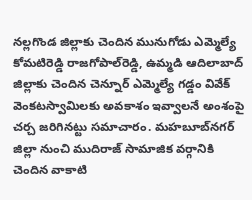నల్లగొండ జిల్లాకు చెందిన మునుగోడు ఎమ్మెల్యే కోమటిరెడ్డి రాజగోపాల్‌రెడ్డి, ఉమ్మడి ఆదిలాబాద్‌ జిల్లాకు చెందిన చెన్నూర్‌ ఎమ్మెల్యే గడ్డం వివేక్‌ వెంకటస్వామిలకు అవకాశం ఇవ్వాలనే అంశంపై చర్చ జరిగినట్టు సమాచారం. మహబూబ్‌నగర్‌ జిల్లా నుంచి ముదిరాజ్‌ సామాజిక వర్గానికి చెందిన వాకాటి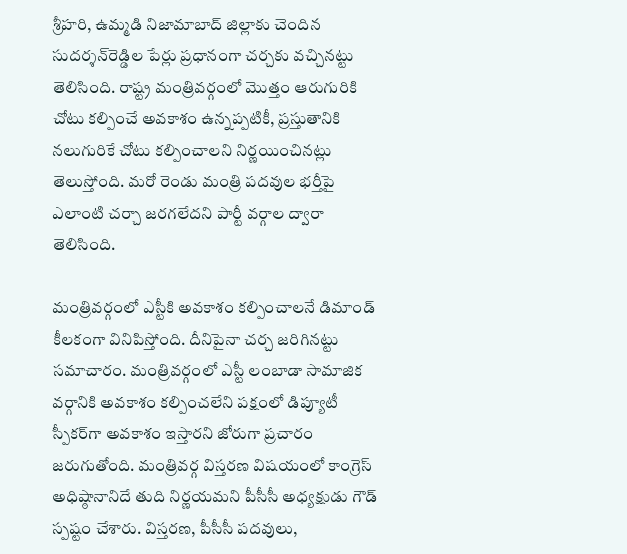శ్రీహరి, ఉమ్మడి నిజామాబాద్‌ జిల్లాకు చెందిన సుదర్శన్‌రెడ్డిల పేర్లు ప్రధానంగా చర్చకు వచ్చినట్టు తెలిసింది. రాష్ట్ర మంత్రివర్గంలో మొత్తం ఆరుగురికి చోటు కల్పించే అవకాశం ఉన్నప్పటికీ, ప్రస్తుతానికి నలుగురికే చోటు కల్పించాలని నిర్ణయించినట్లు తెలుస్తోంది. మరో రెండు మంత్రి పదవుల భర్తీపై ఎలాంటి చర్చా జరగలేదని పార్టీ వర్గాల ద్వారా తెలిసింది.

మంత్రివర్గంలో ఎస్టీకి అవకాశం కల్పించాలనే డిమాండ్‌ కీలకంగా వినిపిస్తోంది. దీనిపైనా చర్చ జరిగినట్టు సమాచారం. మంత్రివర్గంలో ఎస్టీ లంబాడా సామాజిక వర్గానికి అవకాశం కల్పించలేని పక్షంలో డిప్యూటీ స్పీకర్‌గా అవకాశం ఇస్తారని జోరుగా ప్రచారం జరుగుతోంది. మంత్రివర్గ విస్తరణ విషయంలో కాంగ్రెస్‌ అధిష్ఠానానిదే తుది నిర్ణయమని పీసీసీ అధ్యక్షుడు గౌడ్‌ స్పష్టం చేశారు. విస్తరణ, పీసీసీ పదవులు,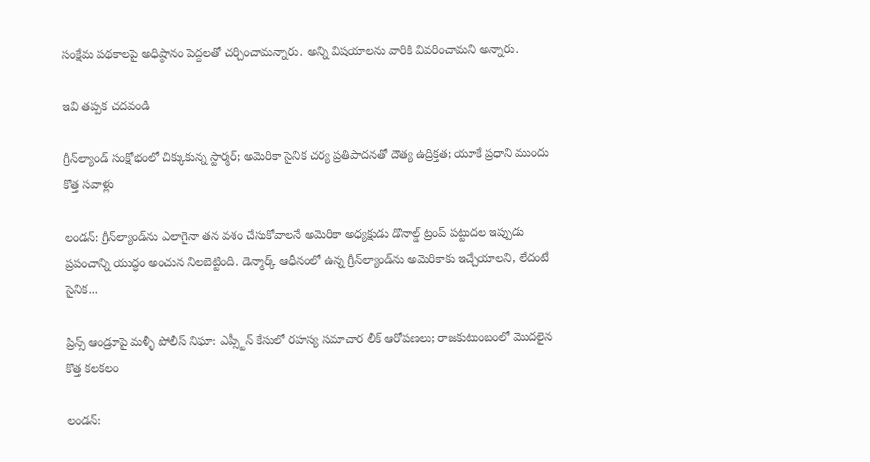సంక్షేమ పథకాలపై అధిష్ఠానం పెద్దలతో చర్చించామన్నారు. అన్ని విషయాలను వారికి వివరించామని అన్నారు.

ఇవి తప్పక చదవండి

గ్రీన్‌ల్యాండ్ సంక్షోభంలో చిక్కుకున్న స్టార్మర్; అమెరికా సైనిక చర్య ప్రతిపాదనతో దౌత్య ఉద్రిక్తత; యూకే ప్రధాని ముందు కొత్త సవాళ్లు

లండన్: గ్రీన్‌ల్యాండ్‌ను ఎలాగైనా తన వశం చేసుకోవాలనే అమెరికా అధ్యక్షుడు డొనాల్డ్ ట్రంప్ పట్టుదల ఇప్పుడు ప్రపంచాన్ని యుద్ధం అంచున నిలబెట్టింది. డెన్మార్క్ ఆధీనంలో ఉన్న గ్రీన్‌ల్యాండ్‌ను అమెరికాకు ఇచ్చేయాలని, లేదంటే సైనిక...

ప్రిన్స్ ఆండ్రూపై మళ్ళీ పోలీస్ నిఘా: ఎప్స్టీన్ కేసులో రహస్య సమాచార లీక్ ఆరోపణలు; రాజకుటుంబంలో మొదలైన కొత్త కలకలం

లండన్: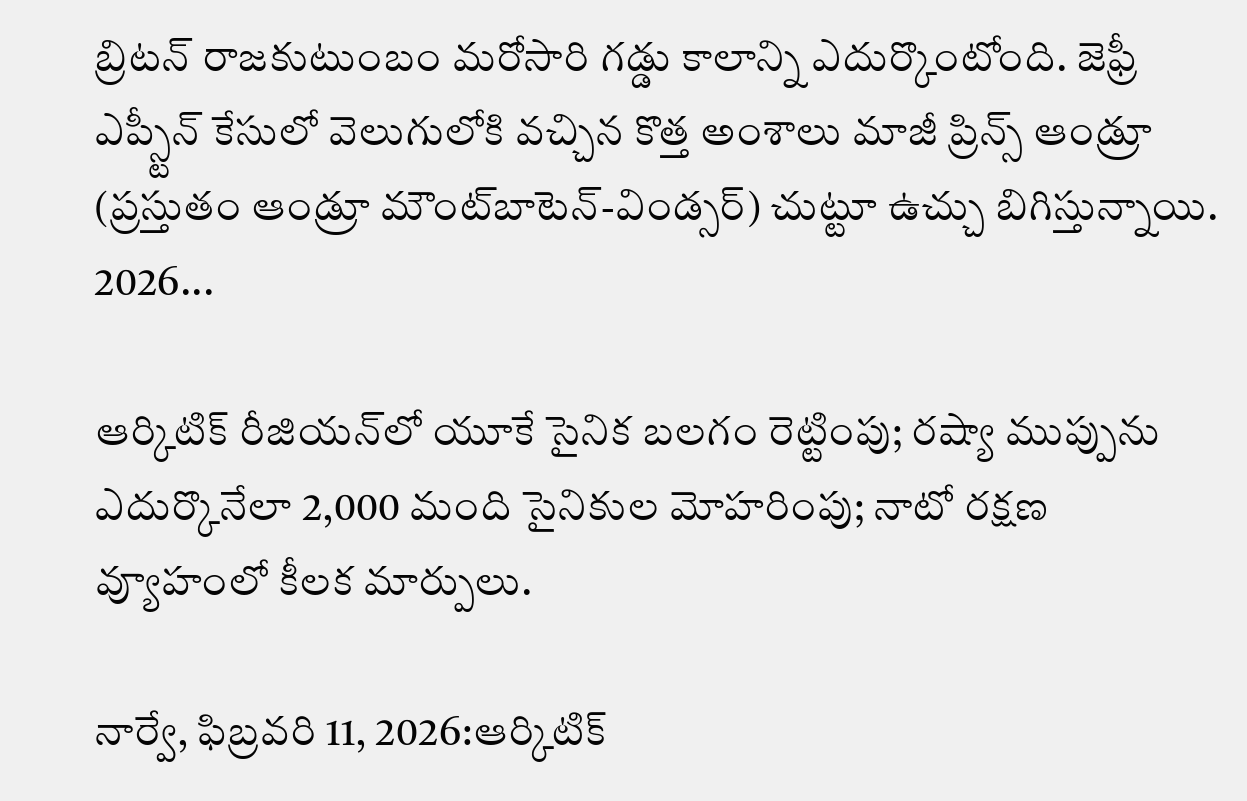బ్రిటన్ రాజకుటుంబం మరోసారి గడ్డు కాలాన్ని ఎదుర్కొంటోంది. జెఫ్రీ ఎప్స్టీన్ కేసులో వెలుగులోకి వచ్చిన కొత్త అంశాలు మాజీ ప్రిన్స్ ఆండ్రూ (ప్రస్తుతం ఆండ్రూ మౌంట్‌బాటెన్-విండ్సర్) చుట్టూ ఉచ్చు బిగిస్తున్నాయి. 2026...

ఆర్కిటిక్ రీజియన్‌లో యూకే సైనిక బలగం రెట్టింపు; రష్యా ముప్పును ఎదుర్కొనేలా 2,000 మంది సైనికుల మోహరింపు; నాటో రక్షణ వ్యూహంలో కీలక మార్పులు.

నార్వే, ఫిబ్రవరి 11, 2026:ఆర్కిటిక్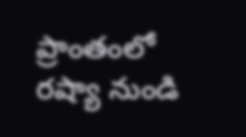ప్రాంతంలో రష్యా నుండి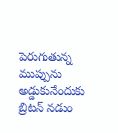పెరుగుతున్న ముప్పును అడ్డుకునేందుకు బ్రిటన్ నడుం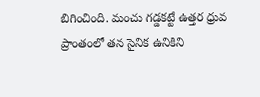బిగించింది. మంచు గడ్డకట్టే ఉత్తర ధ్రువ ప్రాంతంలో తన సైనిక ఉనికిని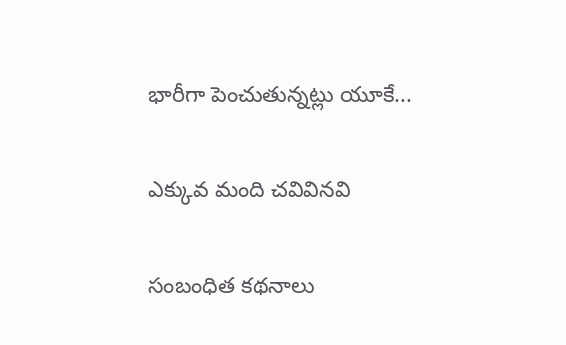భారీగా పెంచుతున్నట్లు యూకే...

ఎక్కువ మంది చవివినవి

సంబంధిత కథనాలు